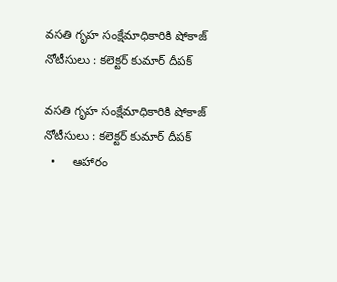వసతి గృహ సంక్షేమాధికారికి షోకాజ్ నోటీసులు : కలెక్టర్ కుమార్ దీపక్

వసతి గృహ సంక్షేమాధికారికి షోకాజ్ నోటీసులు : కలెక్టర్ కుమార్ దీపక్
  •     ఆహారం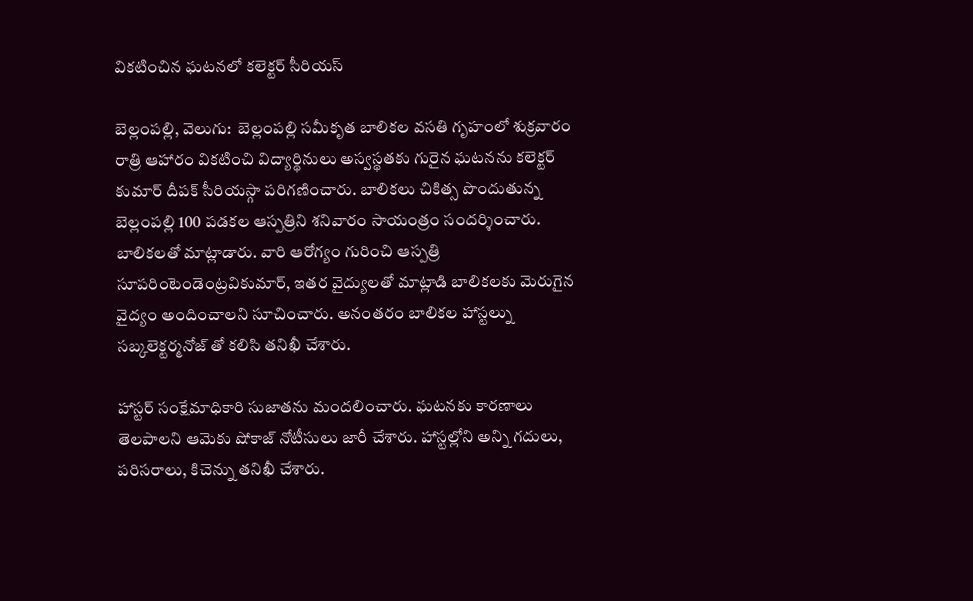వికటించిన ఘటనలో కలెక్టర్ సీరియస్

బెల్లంపల్లి, వెలుగు:  బెల్లంపల్లి సమీకృత బాలికల వసతి గృహంలో శుక్రవారం రాత్రి ఆహారం వికటించి విద్యార్థినులు అస్వస్థతకు గురైన ఘటనను కలెక్టర్ కుమార్ దీపక్ సీరియస్గా పరిగణించారు. బాలికలు చికిత్స పొందుతున్న బెల్లంపల్లి 100 పడకల ఆస్పత్రిని శనివారం సాయంత్రం సందర్శించారు. బాలికలతో మాట్లాడారు. వారి ఆరోగ్యం గురించి ఆస్పత్రి సూపరింటెండెంట్రవికుమార్, ఇతర వైద్యులతో మాట్లాడి బాలికలకు మెరుగైన వైద్యం అందించాలని సూచించారు. అనంతరం బాలికల హాస్టల్ను సబ్కలెక్టర్మనోజ్ తో కలిసి తనిఖీ చేశారు.

హాస్టర్ సంక్షేమాధికారి సుజాతను మందలించారు. ఘటనకు కారణాలు తెలపాలని ఆమెకు షోకాజ్ నోటీసులు జారీ చేశారు. హాస్టల్లోని అన్ని గదులు, పరిసరాలు, కిచెన్ను తనిఖీ చేశారు.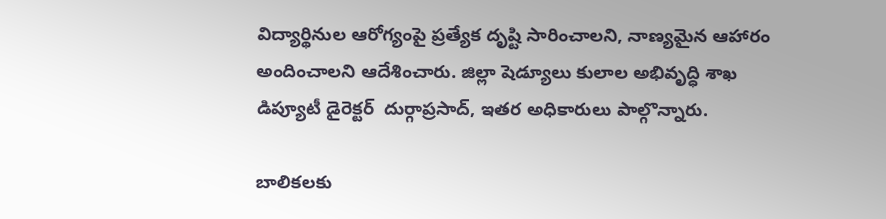విద్యార్థినుల ఆరోగ్యంపై ప్రత్యేక దృష్టి సారించాలని, నాణ్యమైన ఆహారం అందించాలని ఆదేశించారు. జిల్లా షెడ్యూలు కులాల అభివృద్ధి శాఖ డిప్యూటీ డైరెక్టర్  దుర్గాప్రసాద్, ఇతర అధికారులు పాల్గొన్నారు.

బాలికలకు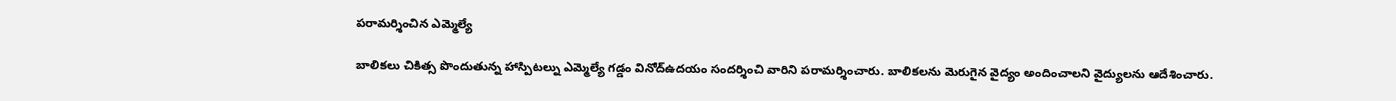పరామర్శించిన ఎమ్మెల్యే

బాలికలు చికిత్స పొందుతున్న హాస్పిటల్ను ఎమ్మెల్యే గడ్డం వినోద్ఉదయం సందర్శించి వారిని పరామర్శించారు. బాలికలను మెరుగైన వైద్యం అందించాలని వైద్యులను ఆదేశించారు.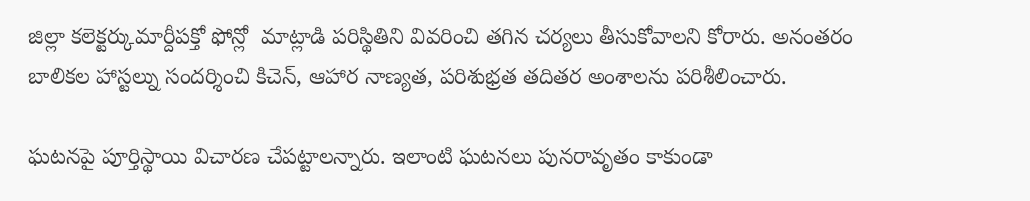జిల్లా కలెక్టర్కుమార్దీపక్తో ఫోన్లో  మాట్లాడి పరిస్థితిని వివరించి తగిన చర్యలు తీసుకోవాలని కోరారు. అనంతరం బాలికల హాస్టల్ను సందర్శించి కిచెన్, ఆహార నాణ్యత, పరిశుభ్రత తదితర అంశాలను పరిశీలించారు.

ఘటనపై పూర్తిస్థాయి విచారణ చేపట్టాలన్నారు. ఇలాంటి ఘటనలు పునరావృతం కాకుండా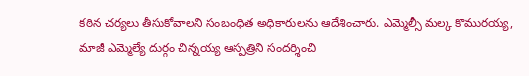కఠిన చర్యలు తీసుకోవాలని సంబంధిత అధికారులను ఆదేశించారు. ఎమ్మెల్సీ మల్క కొమురయ్య, మాజీ ఎమ్మెల్యే దుర్గం చిన్నయ్య ఆస్పత్రిని సందర్శించి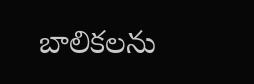బాలికలను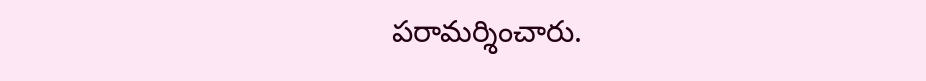పరామర్శించారు.